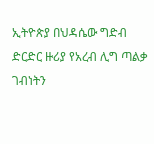ኢትዮጵያ በህዳሴው ግድብ ድርድር ዙሪያ የአረብ ሊግ ጣልቃ ገብነትን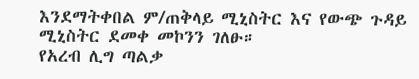እንደማትቀበል ም/ጠቅላይ ሚኒስትር እና የውጭ ጉዳይ ሚኒስትር ደመቀ መኮንን ገለፁ።
የአረብ ሊግ ጣልቃ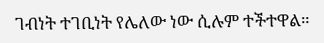ገብነት ተገቢነት የሌለው ነው ሲሉም ተችተዋል።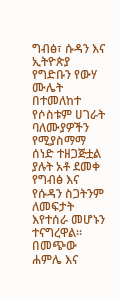ግብፅ፣ ሱዳን እና ኢትዮጵያ የግድቡን የውሃ ሙሌት በተመለከተ የሶስቱም ሀገራት ባለሙያዎችን የሚያስማማ ሰነድ ተዘጋጅቷል ያሉት አቶ ደመቀ የግብፅ እና የሱዳን ስጋትንም ለመፍታት እየተሰራ መሆኑን ተናግረዋል።
በመጭው ሐምሌ እና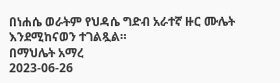በነሐሴ ወራትም የህዳሴ ግድብ አራተኛ ዙር ሙሌት እንደሚከናወን ተገልጿል።
በማህሌት አማረ
2023-06-26